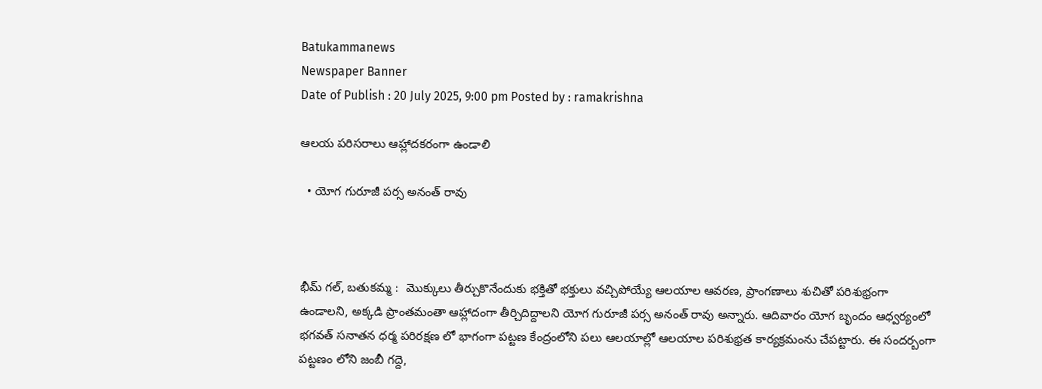Batukammanews
Newspaper Banner
Date of Publish : 20 July 2025, 9:00 pm Posted by : ramakrishna

ఆలయ పరిసరాలు ఆహ్లాదకరంగా ఉండాలి

  • యోగ గురూజీ పర్స అనంత్ రావు



భీమ్ గల్, బతుకమ్మ :  మొక్కులు తీర్చుకొనేందుకు భక్తితో భక్తులు వచ్చిపోయ్యే ఆలయాల ఆవరణ, ప్రాంగణాలు శుచితో పరిశుభ్రంగా ఉండాలని, అక్కడి ప్రాంతమంతా ఆహ్లాదంగా తీర్చిదిద్దాలని యోగ గురూజీ పర్స అనంత్ రావు అన్నారు. ఆదివారం యోగ బృందం ఆధ్వర్యంలో భగవత్ సనాతన ధర్మ పరిరక్షణ లో భాగంగా పట్టణ కేంద్రంలోని పలు ఆలయాల్లో ఆలయాల పరిశుభ్రత కార్యక్రమంను చేపట్టారు. ఈ సందర్బంగా పట్టణం లోని జంబీ గద్దె,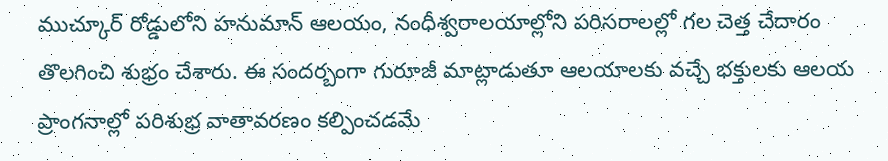ముచ్కూర్ రోడ్డులోని హనుమాన్ ఆలయం, నంధీశ్వరాలయాల్లోని పరిసరాలల్లో గల చెత్త చేదారం తొలగించి శుభ్రం చేశారు. ఈ సందర్బంగా గురూజీ మాట్లాడుతూ ఆలయాలకు వచ్చే భక్తులకు ఆలయ ప్రాంగనాల్లో పరిశుభ్ర వాతావరణం కల్పించడమే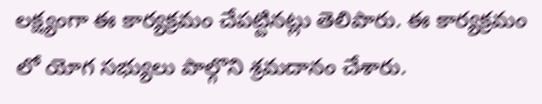లక్ష్యంగా ఈ కార్యక్రమం చేపట్టినట్లు తెలిపారు. ఈ కార్యక్రమం లో యోగ సభ్యులు పాల్గొని శ్రమదానం చేశారు.